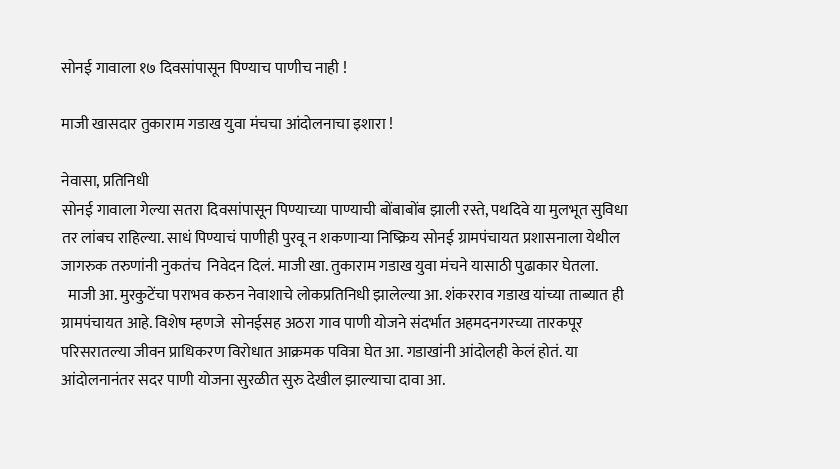सोनई गावाला १७ दिवसांपासून पिण्याच पाणीच नाही !

माजी खासदार तुकाराम गडाख युवा मंचचा आंदोलनाचा इशारा !

नेवासा, प्रतिनिधी
सोनई गावाला गेल्या सतरा दिवसांपासून पिण्याच्या पाण्याची बोंबाबोंब झाली रस्ते, पथदिवे या मुलभूत सुविधा तर लांबच राहिल्या. साधं पिण्याचं पाणीही पुरवू न शकणार्‍या निष्क्रिय सोनई ग्रामपंचायत प्रशासनाला येथील जागरुक तरुणांनी नुकतंच  निवेदन दिलं. माजी खा. तुकाराम गडाख युवा मंचने यासाठी पुढाकार घेतला.
  माजी आ. मुरकुटेंचा पराभव करुन नेवाशाचे लोकप्रतिनिधी झालेल्या आ. शंकरराव गडाख यांच्या ताब्यात ही ग्रामपंचायत आहे. विशेष म्हणजे  सोनईसह अठरा गाव पाणी योजने संदर्भात अहमदनगरच्या तारकपूर परिसरातल्या जीवन प्राधिकरण विरोधात आक्रमक पवित्रा घेत आ. गडाखांनी आंदोलही केलं होतं. या आंदोलनानंतर सदर पाणी योजना सुरळीत सुरु देखील झाल्याचा दावा आ.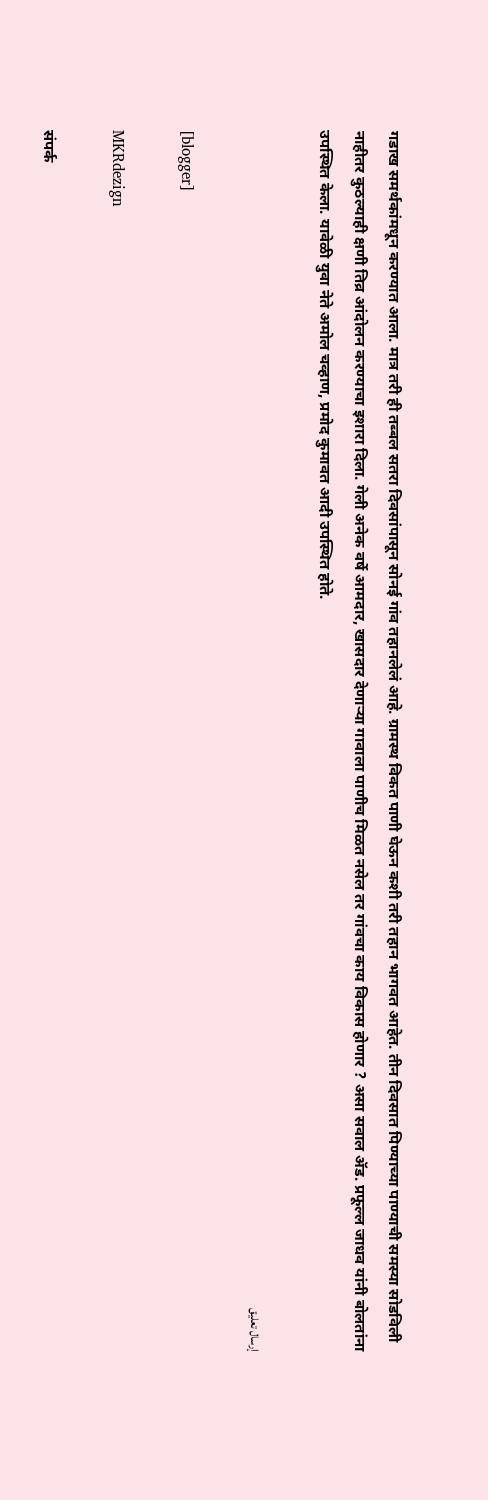गडाख समर्थकांमधून करण्यात आला. मात्र तरी ही तब्बल सतरा दिवसांपासून सोनई गांव तहानलेलं आहे. ग्रामस्थ विकत पाणी घेऊन कशी तरी तहान भागवत आहेत. तीन दिवसात पिण्याच्या पाण्याची समस्या सोडविली नाहीतर कुठल्याही क्षणी तिव्र आंदोलन करण्याचा इशारा दिला. गेली अनेक वर्षे आमदार, खासदार देणार्‍या गावाला पाणीच मिळत नसेल तर गांवचा काय विकास होणार ? असा सवाल ॲड. प्रफूल्ल जाधव यांनी बोलतांना उपस्थित केला. यावेळी युवा नेते अमोल चव्हाण, प्रमोद कुमावत आदी उपस्थित होते.

إرسال تعليق

[blogger]

MKRdezign

संपर्क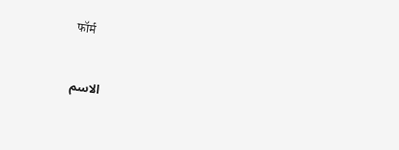फॉर्म

الاسم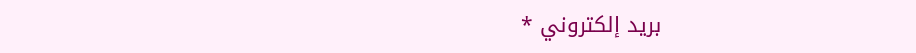بريد إلكتروني *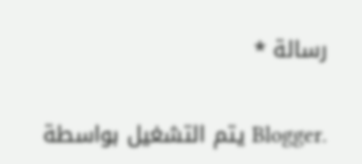رسالة *

يتم التشغيل بواسطة Blogger.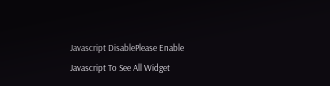Javascript DisablePlease Enable Javascript To See All Widget